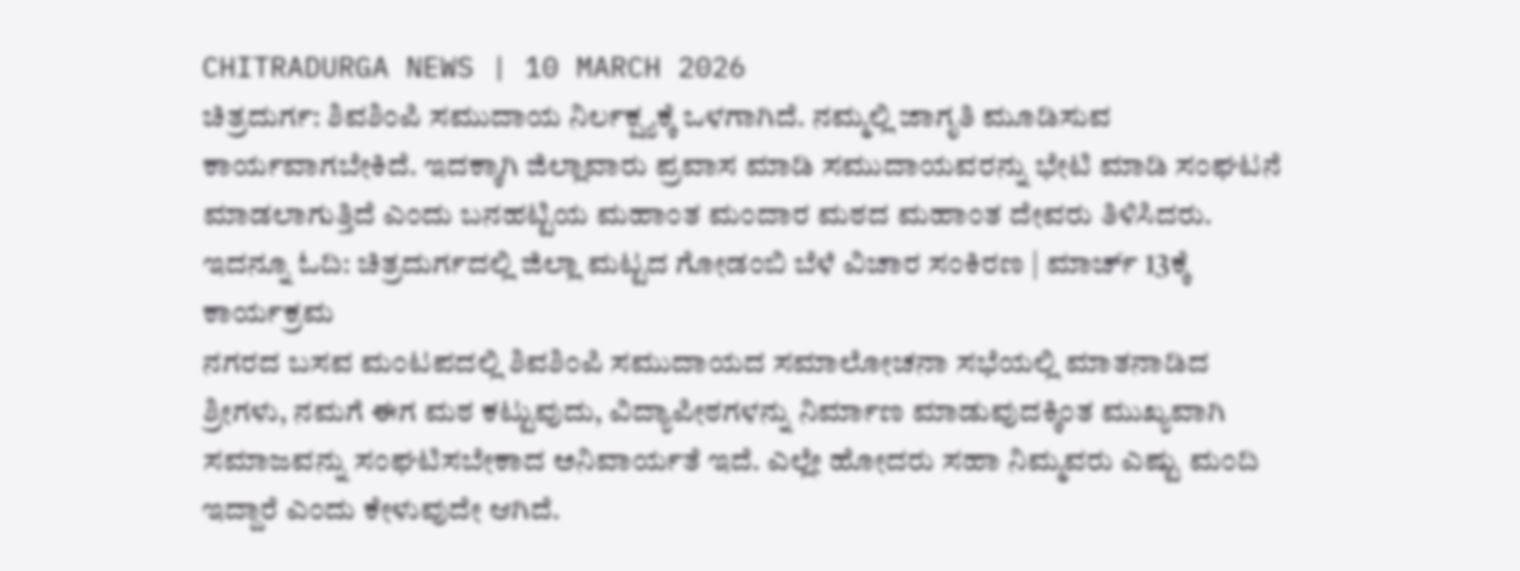CHITRADURGA NEWS | 10 MARCH 2026
ಚಿತ್ರದುರ್ಗ: ಶಿವಶಿಂಪಿ ಸಮುದಾಯ ನಿರ್ಲಕ್ಷ್ಯಕ್ಕೆ ಒಳಗಾಗಿದೆ. ನಮ್ಮಲ್ಲಿ ಜಾಗೃತಿ ಮೂಡಿಸುವ ಕಾರ್ಯವಾಗಬೇಕಿದೆ. ಇದಕ್ಕಾಗಿ ಜಿಲ್ಲಾವಾರು ಪ್ರವಾಸ ಮಾಡಿ ಸಮುದಾಯವರನ್ನು ಭೇಟಿ ಮಾಡಿ ಸಂಘಟನೆ ಮಾಡಲಾಗುತ್ತಿದೆ ಎಂದು ಬನಹಟ್ಟಿಯ ಮಹಾಂತ ಮಂದಾರ ಮಠದ ಮಹಾಂತ ದೇವರು ತಿಳಿಸಿದರು.
ಇದನ್ನೂ ಓದಿ: ಚಿತ್ರದುರ್ಗದಲ್ಲಿ ಜಿಲ್ಲಾ ಮಟ್ಟದ ಗೋಡಂಬಿ ಬೆಳೆ ವಿಚಾರ ಸಂಕಿರಣ | ಮಾರ್ಚ್ 13ಕ್ಕೆ ಕಾರ್ಯಕ್ರಮ
ನಗರದ ಬಸವ ಮಂಟಪದಲ್ಲಿ ಶಿವಶಿಂಪಿ ಸಮುದಾಯದ ಸಮಾಲೋಚನಾ ಸಭೆಯಲ್ಲಿ ಮಾತನಾಡಿದ ಶ್ರೀಗಳು, ನಮಗೆ ಈಗ ಮಠ ಕಟ್ಟುವುದು, ವಿದ್ಯಾಪೀಠಗಳನ್ನು ನಿರ್ಮಾಣ ಮಾಡುವುದಕ್ಕಿಂತ ಮುಖ್ಯವಾಗಿ ಸಮಾಜವನ್ನು ಸಂಘಟಿಸಬೇಕಾದ ಅನಿವಾರ್ಯತೆ ಇದೆ. ಎಲ್ಲೇ ಹೋದರು ಸಹಾ ನಿಮ್ಮವರು ಎಷ್ಟು ಮಂದಿ ಇದ್ದಾರೆ ಎಂದು ಕೇಳುವುದೇ ಆಗಿದೆ.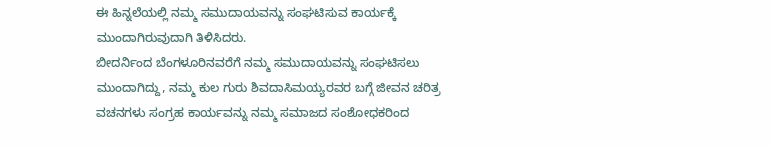ಈ ಹಿನ್ನಲೆಯಲ್ಲಿ ನಮ್ಮ ಸಮುದಾಯವನ್ನು ಸಂಘಟಿಸುವ ಕಾರ್ಯಕ್ಕೆ ಮುಂದಾಗಿರುವುದಾಗಿ ತಿಳಿಸಿದರು.
ಬೀದರ್ನಿಂದ ಬೆಂಗಳೂರಿನವರೆಗೆ ನಮ್ಮ ಸಮುದಾಯವನ್ನು ಸಂಘಟಿಸಲು ಮುಂದಾಗಿದ್ದು, ನಮ್ಮ ಕುಲ ಗುರು ಶಿವದಾಸಿಮಯ್ಯರವರ ಬಗ್ಗೆ ಜೀವನ ಚರಿತ್ರ ವಚನಗಳು ಸಂಗ್ರಹ ಕಾರ್ಯವನ್ನು ನಮ್ಮ ಸಮಾಜದ ಸಂಶೋಧಕರಿಂದ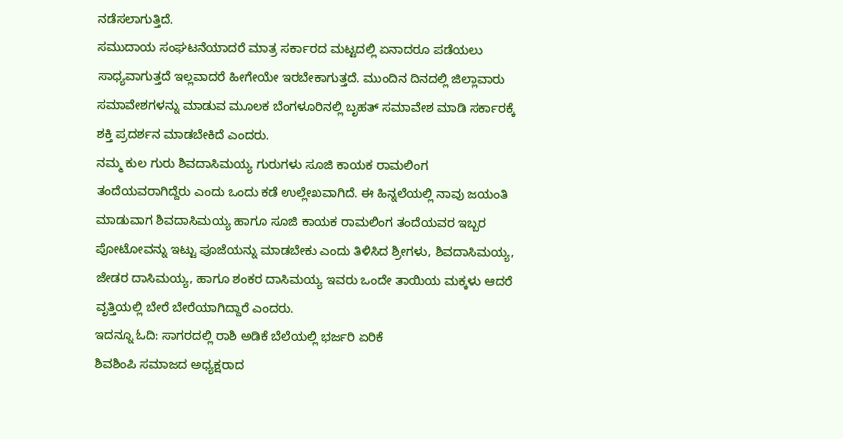ನಡೆಸಲಾಗುತ್ತಿದೆ.
ಸಮುದಾಯ ಸಂಘಟನೆಯಾದರೆ ಮಾತ್ರ ಸರ್ಕಾರದ ಮಟ್ಟದಲ್ಲಿ ಏನಾದರೂ ಪಡೆಯಲು ಸಾಧ್ಯವಾಗುತ್ತದೆ ಇಲ್ಲವಾದರೆ ಹೀಗೇಯೇ ಇರಬೇಕಾಗುತ್ತದೆ. ಮುಂದಿನ ದಿನದಲ್ಲಿ ಜಿಲ್ಲಾವಾರು ಸಮಾವೇಶಗಳನ್ನು ಮಾಡುವ ಮೂಲಕ ಬೆಂಗಳೂರಿನಲ್ಲಿ ಬೃಹತ್ ಸಮಾವೇಶ ಮಾಡಿ ಸರ್ಕಾರಕ್ಕೆ ಶಕ್ತಿ ಪ್ರದರ್ಶನ ಮಾಡಬೇಕಿದೆ ಎಂದರು.
ನಮ್ಮ ಕುಲ ಗುರು ಶಿವದಾಸಿಮಯ್ಯ ಗುರುಗಳು ಸೂಜಿ ಕಾಯಕ ರಾಮಲಿಂಗ ತಂದೆಯವರಾಗಿದ್ದೆರು ಎಂದು ಒಂದು ಕಡೆ ಉಲ್ಲೇಖವಾಗಿದೆ. ಈ ಹಿನ್ನಲೆಯಲ್ಲಿ ನಾವು ಜಯಂತಿ ಮಾಡುವಾಗ ಶಿವದಾಸಿಮಯ್ಯ ಹಾಗೂ ಸೂಜಿ ಕಾಯಕ ರಾಮಲಿಂಗ ತಂದೆಯವರ ಇಬ್ಬರ ಪೋಟೋವನ್ನು ಇಟ್ಟು ಪೂಜೆಯನ್ನು ಮಾಡಬೇಕು ಎಂದು ತಿಳಿಸಿದ ಶ್ರೀಗಳು, ಶಿವದಾಸಿಮಯ್ಯ, ಜೇಡರ ದಾಸಿಮಯ್ಯ, ಹಾಗೂ ಶಂಕರ ದಾಸಿಮಯ್ಯ ಇವರು ಒಂದೇ ತಾಯಿಯ ಮಕ್ಕಳು ಆದರೆ ವೃತ್ತಿಯಲ್ಲಿ ಬೇರೆ ಬೇರೆಯಾಗಿದ್ದಾರೆ ಎಂದರು.
ಇದನ್ನೂ ಓದಿ: ಸಾಗರದಲ್ಲಿ ರಾಶಿ ಅಡಿಕೆ ಬೆಲೆಯಲ್ಲಿ ಭರ್ಜರಿ ಏರಿಕೆ
ಶಿವಶಿಂಪಿ ಸಮಾಜದ ಅಧ್ಯಕ್ಷರಾದ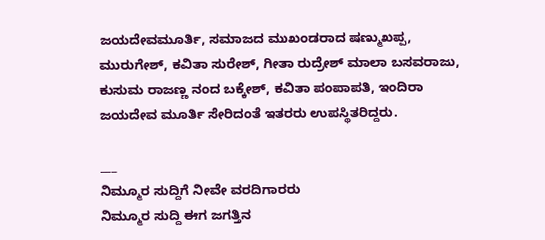ಜಯದೇವಮೂರ್ತಿ, ಸಮಾಜದ ಮುಖಂಡರಾದ ಷಣ್ಮುಖಪ್ಪ, ಮುರುಗೇಶ್, ಕವಿತಾ ಸುರೇಶ್, ಗೀತಾ ರುದ್ರೇಶ್ ಮಾಲಾ ಬಸವರಾಜು, ಕುಸುಮ ರಾಜಣ್ಣ ನಂದ ಬಕ್ಕೇಶ್, ಕವಿತಾ ಪಂಪಾಪತಿ, ಇಂದಿರಾ ಜಯದೇವ ಮೂರ್ತಿ ಸೇರಿದಂತೆ ಇತರರು ಉಪಸ್ಥಿತರಿದ್ದರು.

___
ನಿಮ್ಮೂರ ಸುದ್ದಿಗೆ ನೀವೇ ವರದಿಗಾರರು
ನಿಮ್ಮೂರ ಸುದ್ದಿ ಈಗ ಜಗತ್ತಿನ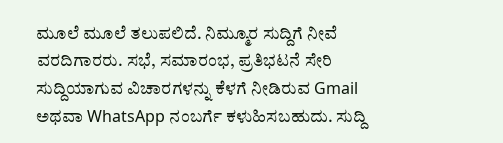ಮೂಲೆ ಮೂಲೆ ತಲುಪಲಿದೆ. ನಿಮ್ಮೂರ ಸುದ್ದಿಗೆ ನೀವೆ ವರದಿಗಾರರು. ಸಭೆ, ಸಮಾರಂಭ, ಪ್ರತಿಭಟನೆ ಸೇರಿ ಸುದ್ದಿಯಾಗುವ ವಿಚಾರಗಳನ್ನು ಕೆಳಗೆ ನೀಡಿರುವ Gmail ಅಥವಾ WhatsApp ನಂಬರ್ಗೆ ಕಳುಹಿಸಬಹುದು. ಸುದ್ದಿ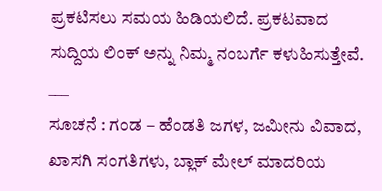ಪ್ರಕಟಿಸಲು ಸಮಯ ಹಿಡಿಯಲಿದೆ. ಪ್ರಕಟವಾದ ಸುದ್ದಿಯ ಲಿಂಕ್ ಅನ್ನು ನಿಮ್ಮ ನಂಬರ್ಗೆ ಕಳುಹಿಸುತ್ತೇವೆ.
___
ಸೂಚನೆ : ಗಂಡ – ಹೆಂಡತಿ ಜಗಳ, ಜಮೀನು ವಿವಾದ, ಖಾಸಗಿ ಸಂಗತಿಗಳು, ಬ್ಲಾಕ್ ಮೇಲ್ ಮಾದರಿಯ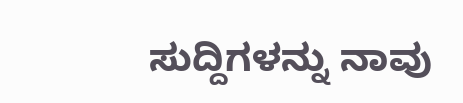ಸುದ್ದಿಗಳನ್ನು ನಾವು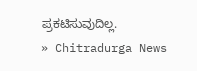ಪ್ರಕಟಿಸುವುದಿಲ್ಲ.
» Chitradurga News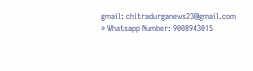gmail: chitradurganews23@gmail.com
» Whatsapp Number: 9008943015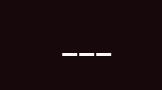___